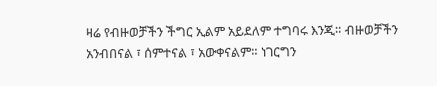ዛሬ የብዙወቻችን ችግር ኢልም አይደለም ተግባሩ እንጂ። ብዙወቻችን አንብበናል ፣ ሰምተናል ፣ አውቀናልም። ነገርግን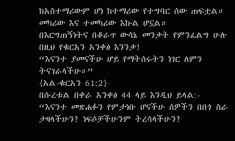ከአስተማሪውም ሆነ ከተማሪው የተግባር ሰው ጠፍቷል። መካሪው እና ተመካሪው እኩል ሆኗል።
በእርግጠኝነትና በቆራጥ ውሳኔ መንቃት የምንፈልግ ሁሉ በዚህ የቁርአን አንቀፅ እንንቃ!
“እናንተ ያመናችሁ ሆይ የማትሰሩትን ነገር ለምን ትናገራላችሁ።”
{አል-ቁርአን 61:2}
በሱረቱል በቀራ አንቀፅ 44 ላይ እንዲህ ይላል:-
“እናንተ መጽሐፉን የምታነቡ ሆናችሁ ሰዎችን በበጎ ስራ ታዛላችሁን? ነፍሶቻችሁንም ትረሳላችሁን?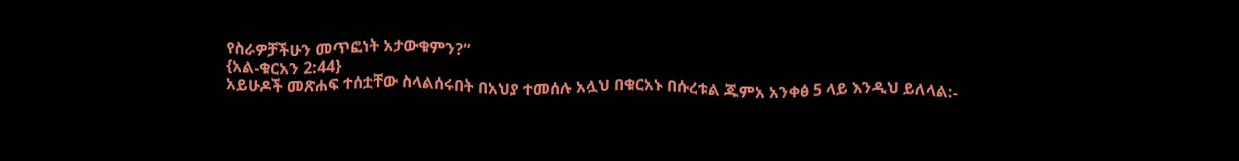የስራዎቻችሁን መጥፎነት አታውቁምን?”
{አል-ቁርአን 2:44}
አይሁዶች መጽሐፍ ተሰቷቸው ስላልሰሩበት በአህያ ተመሰሉ አሏህ በቁርአኑ በሱረቱል ጁምአ አንቀፅ 5 ላይ እንዲህ ይለላል:-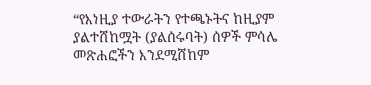“የእነዚያ ተውራትን የተጫኑትና ከዚያም ያልተሸከሟት (ያልሰሩባት) ሰዎች ምሳሌ መጽሐፎችን እንደሚሸከም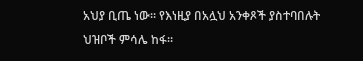አህያ ቢጤ ነው። የእነዚያ በአሏህ አንቀጾች ያስተባበሉት ህዝቦች ምሳሌ ከፋ።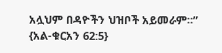አሏህም በዳዮችን ህዝቦች አይመራም።”
{አል-ቁርአን 62:5}